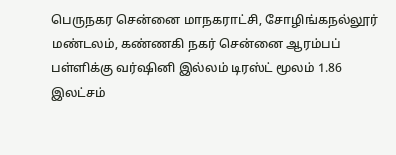பெருநகர சென்னை மாநகராட்சி, சோழிங்கநல்லூர் மண்டலம், கண்ணகி நகர் சென்னை ஆரம்பப் பள்ளிக்கு வர்ஷினி இல்லம் டிரஸ்ட் மூலம் 1.86 இலட்சம்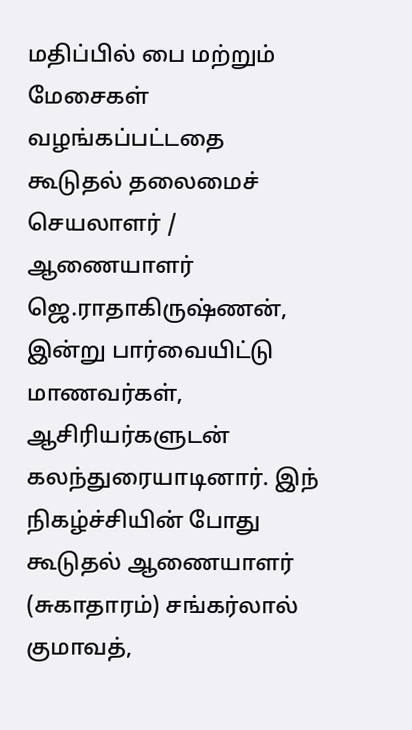மதிப்பில் பை மற்றும் மேசைகள் வழங்கப்பட்டதை கூடுதல் தலைமைச் செயலாளர் / ஆணையாளர் ஜெ.ராதாகிருஷ்ணன், இன்று பார்வையிட்டு மாணவர்கள், ஆசிரியர்களுடன் கலந்துரையாடினார். இந் நிகழ்ச்சியின் போது கூடுதல் ஆணையாளர் (சுகாதாரம்) சங்கர்லால் குமாவத்,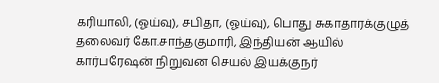கரியாலி, (ஓய்வு), சபிதா, (ஓய்வு), பொது சுகாதாரக்குழுத் தலைவர் கோ.சாந்தகுமாரி, இந்தியன் ஆயில் கார்பரேஷன் நிறுவன செயல் இயக்குநர்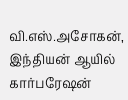வி.எஸ்.அசோகன், இந்தியன் ஆயில் கார்பரேஷன்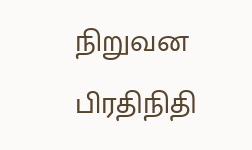நிறுவன பிரதிநிதி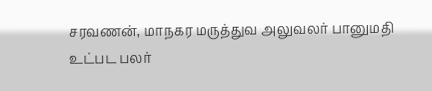சரவணன், மாநகர மருத்துவ அலுவலர் பானுமதி உட்பட பலர்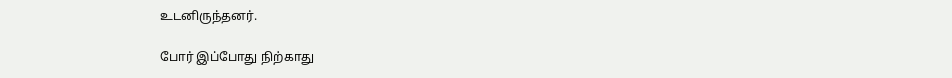உடனிருந்தனர்.

போர் இப்போது நிற்காது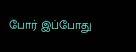போர் இப்போது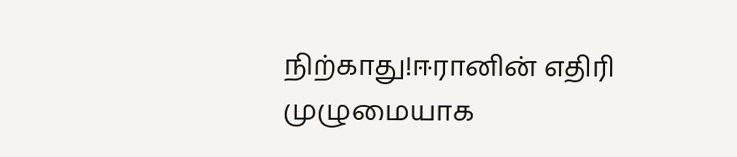நிற்காது!ஈரானின் எதிரி முழுமையாக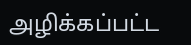அழிக்கப்பட்ட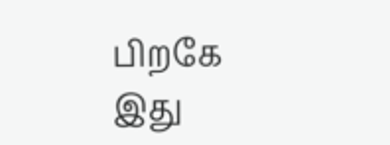பிறகே இது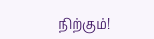நிற்கும்!